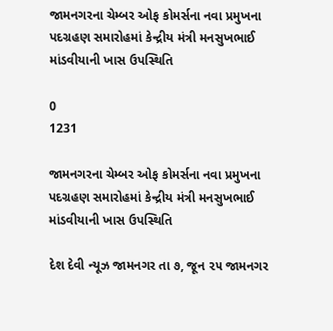જામનગરના ચેમ્બર ઓફ કોમર્સના નવા પ્રમુખના પદગ્રહણ સમારોહમાં કેન્દ્રીય મંત્રી મનસુખભાઈ માંડવીયાની ખાસ ઉપસ્થિતિ

0
1231

જામનગરના ચેમ્બર ઓફ કોમર્સના નવા પ્રમુખના પદગ્રહણ સમારોહમાં કેન્દ્રીય મંત્રી મનસુખભાઈ માંડવીયાની ખાસ ઉપસ્થિતિ

દેશ દેવી ન્યૂઝ જામનગર તા ૭, જૂન ૨૫ જામનગર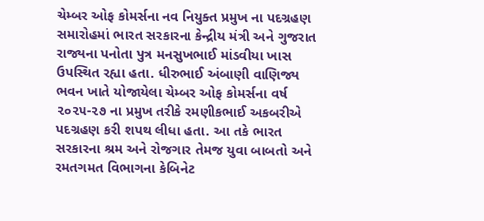ચેમ્બર ઓફ કોમર્સના નવ નિયુક્ત પ્રમુખ ના પદગ્રહણ સમારોહમાં ભારત સરકારના કેન્દ્રીય મંત્રી અને ગુજરાત રાજ્યના પનોતા પુત્ર મનસુખભાઈ માંડવીયા ખાસ ઉપસ્થિત રહ્યા હતા. ધીરુભાઈ અંબાણી વાણિજ્ય ભવન ખાતે યોજાયેલા ચેમ્બર ઓફ કોમર્સના વર્ષ ૨૦૨૫-૨૭ ના પ્રમુખ તરીકે રમણીકભાઈ અકબરીએ પદગ્રહણ કરી શપથ લીધા હતા. આ તકે ભારત સરકારના શ્રમ અને રોજગાર તેમજ યુવા બાબતો અને રમતગમત વિભાગના કેબિનેટ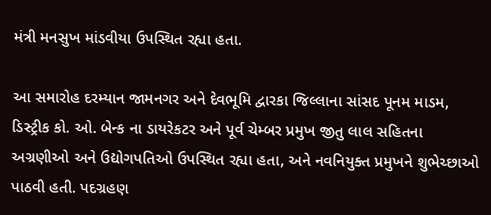મંત્રી મનસુખ માંડવીયા ઉપસ્થિત રહ્યા હતા.

આ સમારોહ દરમ્યાન જામનગર અને દેવભૂમિ દ્વારકા જિલ્લાના સાંસદ પૂનમ માડમ, ડિસ્ટ્રીક કો. ઓ. બેન્ક ના ડાયરેકટર અને પૂર્વ ચેમ્બર પ્રમુખ જીતુ લાલ સહિતના અગ્રણીઓ અને ઉદ્યોગપતિઓ ઉપસ્થિત રહ્યા હતા, અને નવનિયુક્ત પ્રમુખને શુભેચ્છાઓ પાઠવી હતી. પદગ્રહણ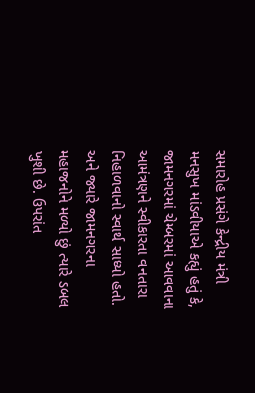સમારોહ પ્રસંગે કેન્દ્રીય મંત્રી મનસુખ માંડવીયાએ કહ્યું હતું કે, જામનગરમાં ચેમ્બરમાં આવવાના આમંત્રણને સ્વીકારતા વનતારા નિહાળવાનો સ્વાર્થ સાધ્યો હતો. અને જ્યારે જામનગરના મહાજનોને મળ્યો છું ત્યારે ડબલ ખુશી છે. ઉપરાંત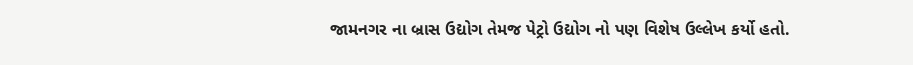જામનગર ના બ્રાસ ઉદ્યોગ તેમજ પેટ્રો ઉદ્યોગ નો પણ વિશેષ ઉલ્લેખ કર્યો હતો.